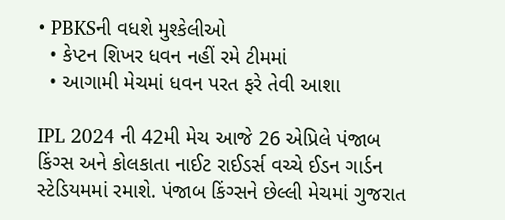• PBKSની વધશે મુશ્કેલીઓ
  • કેપ્ટન શિખર ધવન નહીં રમે ટીમમાં
  • આગામી મેચમાં ધવન પરત ફરે તેવી આશા

IPL 2024 ની 42મી મેચ આજે 26 એપ્રિલે પંજાબ કિંગ્સ અને કોલકાતા નાઈટ રાઈડર્સ વચ્ચે ઈડન ગાર્ડન સ્ટેડિયમમાં રમાશે. પંજાબ કિંગ્સને છેલ્લી મેચમાં ગુજરાત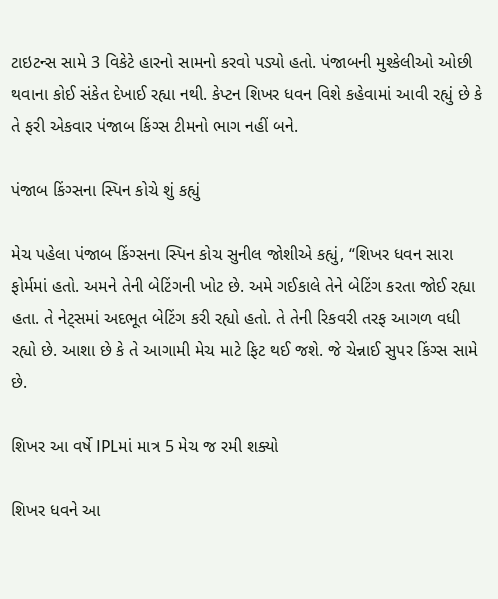ટાઇટન્સ સામે 3 વિકેટે હારનો સામનો કરવો પડ્યો હતો. પંજાબની મુશ્કેલીઓ ઓછી થવાના કોઈ સંકેત દેખાઈ રહ્યા નથી. કેપ્ટન શિખર ધવન વિશે કહેવામાં આવી રહ્યું છે કે તે ફરી એકવાર પંજાબ કિંગ્સ ટીમનો ભાગ નહીં બને.

પંજાબ કિંગ્સના સ્પિન કોચે શું કહ્યું

મેચ પહેલા પંજાબ કિંગ્સના સ્પિન કોચ સુનીલ જોશીએ કહ્યું, “શિખર ધવન સારા ફોર્મમાં હતો. અમને તેની બેટિંગની ખોટ છે. અમે ગઈકાલે તેને બેટિંગ કરતા જોઈ રહ્યા હતા. તે નેટ્સમાં અદભૂત બેટિંગ કરી રહ્યો હતો. તે તેની રિકવરી તરફ આગળ વધી રહ્યો છે. આશા છે કે તે આગામી મેચ માટે ફિટ થઈ જશે. જે ચેન્નાઈ સુપર કિંગ્સ સામે છે.

શિખર આ વર્ષે IPLમાં માત્ર 5 મેચ જ રમી શક્યો

શિખર ધવને આ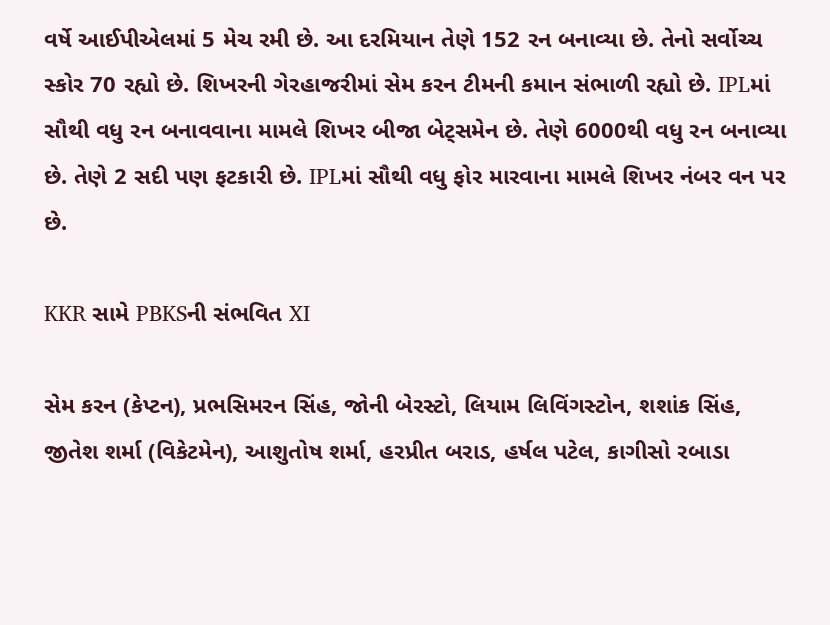વર્ષે આઈપીએલમાં 5 મેચ રમી છે. આ દરમિયાન તેણે 152 રન બનાવ્યા છે. તેનો સર્વોચ્ચ સ્કોર 70 રહ્યો છે. શિખરની ગેરહાજરીમાં સેમ કરન ટીમની કમાન સંભાળી રહ્યો છે. IPLમાં સૌથી વધુ રન બનાવવાના મામલે શિખર બીજા બેટ્સમેન છે. તેણે 6000થી વધુ રન બનાવ્યા છે. તેણે 2 સદી પણ ફટકારી છે. IPLમાં સૌથી વધુ ફોર મારવાના મામલે શિખર નંબર વન પર છે.

KKR સામે PBKSની સંભવિત XI

સેમ કરન (કેપ્ટન), પ્રભસિમરન સિંહ, જોની બેરસ્ટો, લિયામ લિવિંગસ્ટોન, શશાંક સિંહ, જીતેશ શર્મા (વિકેટમેન), આશુતોષ શર્મા, હરપ્રીત બરાડ, હર્ષલ પટેલ, કાગીસો રબાડા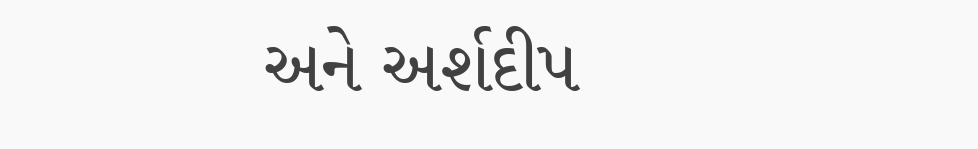અને અર્શદીપ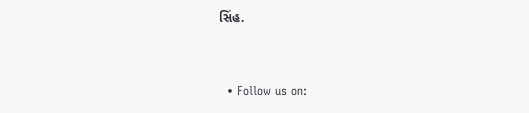સિંહ.


  • Follow us on: